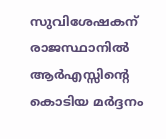സുവിശേഷകന് രാജസ്ഥാനില്‍ ആർഎസ്സിന്റെ കൊടിയ മര്‍ദ്ദനം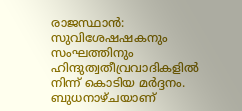രാജസ്ഥാന്‍: സുവിശേഷഷകനും സംഘത്തിനും ഹിന്ദുത്വതീവ്രവാദികളില്‍ നിന്ന് കൊടിയ മര്‍ദ്ദനം. ബുധനാഴ്ചയാണ്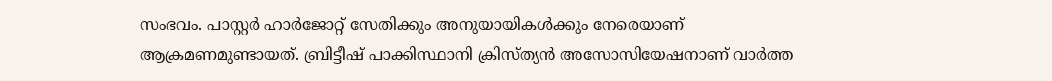സംഭവം. പാസ്റ്റര്‍ ഹാര്‍ജോറ്റ് സേതിക്കും അനുയായികള്‍ക്കും നേരെയാണ് ആക്രമണമുണ്ടായത്. ബ്രിട്ടീഷ് പാക്കിസ്ഥാനി ക്രിസ്ത്യന്‍ അസോസിയേഷനാണ് വാര്‍ത്ത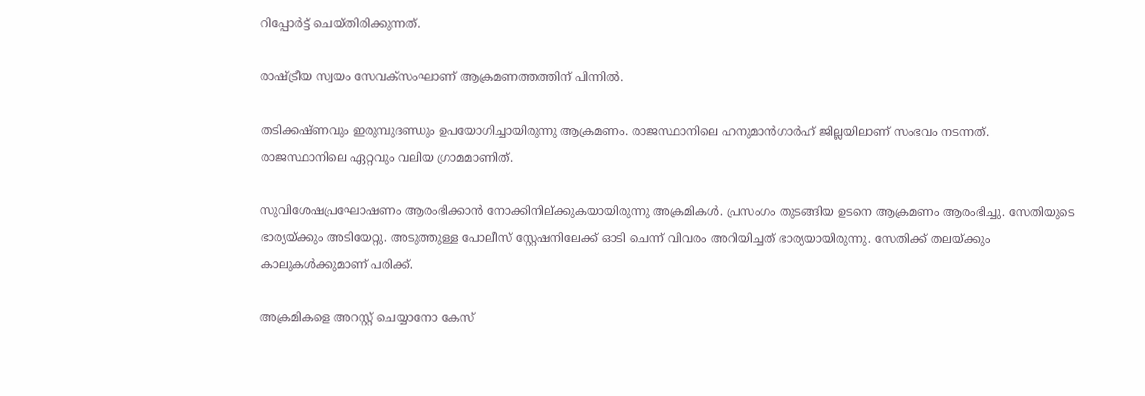റിപ്പോര്‍ട്ട് ചെയ്തിരിക്കുന്നത്.

രാഷ്ട്രീയ സ്വയം സേവക്‌സംഘാണ് ആക്രമണത്തത്തിന് പിന്നില്‍.

തടിക്കഷ്ണവും ഇരുമ്പുദണ്ഡും ഉപയോഗിച്ചായിരുന്നു ആക്രമണം. രാജസ്ഥാനിലെ ഹനുമാന്‍ഗാര്‍ഹ് ജില്ലയിലാണ് സംഭവം നടന്നത്. രാജസ്ഥാനിലെ ഏറ്റവും വലിയ ഗ്രാമമാണിത്.

സുവിശേഷപ്രഘോഷണം ആരംഭിക്കാന്‍ നോക്കിനില്ക്കുകയായിരുന്നു അക്രമികള്‍. പ്രസംഗം തുടങ്ങിയ ഉടനെ ആക്രമണം ആരംഭിച്ചു. സേതിയുടെ ഭാര്യയ്ക്കും അടിയേറ്റു. അടുത്തുള്ള പോലീസ് സ്റ്റേഷനിലേക്ക് ഓടി ചെന്ന് വിവരം അറിയിച്ചത് ഭാര്യയായിരുന്നു. സേതിക്ക് തലയ്ക്കും കാലുകള്‍ക്കുമാണ് പരിക്ക്.

അക്രമികളെ അറസ്റ്റ് ചെയ്യാനോ കേസ്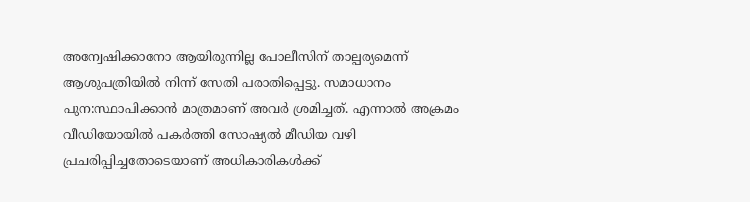അന്വേഷിക്കാനോ ആയിരുന്നില്ല പോലീസിന് താല്പര്യമെന്ന് ആശുപത്രിയില്‍ നിന്ന് സേതി പരാതിപ്പെട്ടു. സമാധാനം പുന:സ്ഥാപിക്കാന്‍ മാത്രമാണ് അവര്‍ ശ്രമിച്ചത്. എന്നാല്‍ അക്രമം വീഡിയോയില്‍ പകര്‍ത്തി സോഷ്യല്‍ മീഡിയ വഴി പ്രചരിപ്പിച്ചതോടെയാണ് അധികാരികള്‍ക്ക്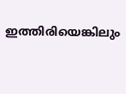ഇത്തിരിയെങ്കിലും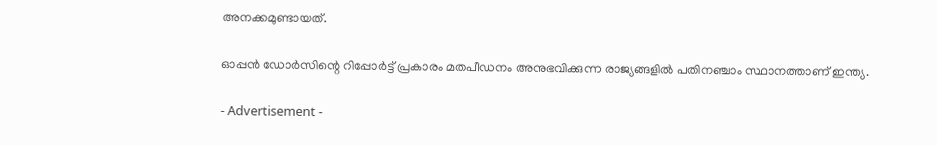അനക്കമുണ്ടായത്.

ഓപ്പന്‍ ഡോര്‍സിന്റെ റിപ്പോര്‍ട്ട് പ്രകാരം മതപീഡനം അനുഭവിക്കുന്ന രാജ്യങ്ങളില്‍ പതിനഞ്ചാം സ്ഥാനത്താണ് ഇന്ത്യ.

- Advertisement -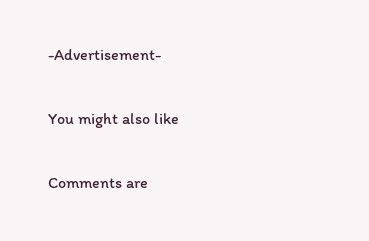-Advertisement-

You might also like

Comments are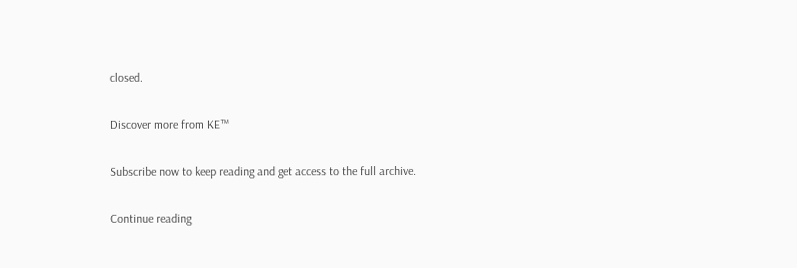closed.

Discover more from KE™

Subscribe now to keep reading and get access to the full archive.

Continue reading